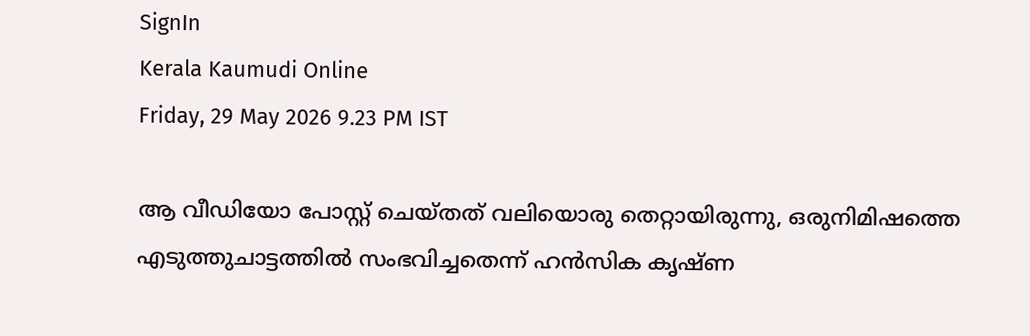SignIn
Kerala Kaumudi Online
Friday, 29 May 2026 9.23 PM IST

ആ വീഡിയോ പോസ്റ്റ് ചെയ്തത് വലിയൊരു തെറ്റായിരുന്നു, ഒരുനിമിഷത്തെ എടുത്തുചാട്ടത്തിൽ സംഭവിച്ചതെന്ന് ഹൻസിക കൃഷ്ണ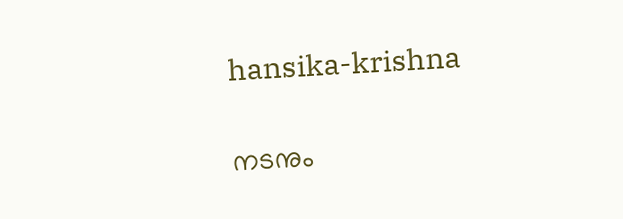hansika-krishna

നടനും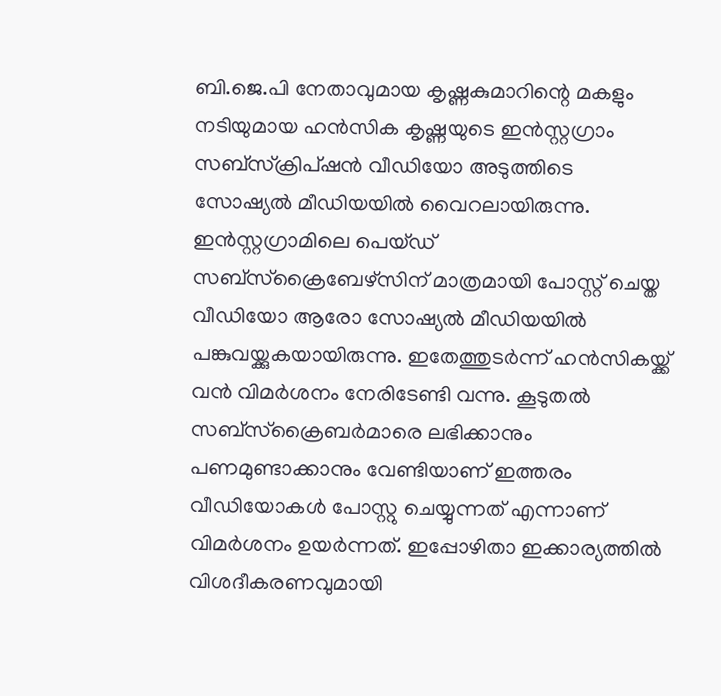ബി.ജെ.പി നേതാവുമായ കൃഷ്ണകുമാറിന്റെ മകളും നടിയുമായ ഹൻസിക കൃഷ്ണയുടെ ഇൻസ്റ്റഗ്രാം സബ്സ്ക്രിപ്ഷൻ വീഡിയോ അടുത്തിടെ സോഷ്യൽ മീഡിയയിൽ വൈറലായിരുന്നു. ഇൻസ്റ്റഗ്രാമിലെ പെയ്ഡ് സബ്സ്ക്രൈബേഴ്‌സിന് മാത്രമായി പോസ്റ്റ് ചെയ്ത വീഡിയോ ആരോ സോഷ്യൽ മീഡിയയിൽ പങ്കുവയ്ക്കുകയായിരുന്നു. ഇതേത്തുടർന്ന് ഹൻസികയ്ക്ക് വൻ വിമർശനം നേരിടേണ്ടി വന്നു. കൂടുതൽ സബ്സ്ക്രൈബർമാരെ ലഭിക്കാനും പണമുണ്ടാക്കാനും വേണ്ടിയാണ് ഇത്തരം വീഡിയോകൾ പോസ്റ്റു ചെയ്യുന്നത് എന്നാണ് വിമർശനം ഉയർന്നത്. ഇപ്പോഴിതാ ഇക്കാര്യത്തിൽ വിശദീകരണവുമായി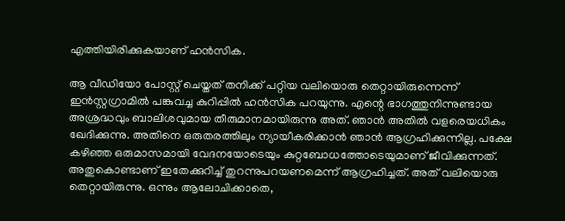എത്തിയിരിക്കുകയാണ് ഹൻസിക.

ആ വീഡിയോ പോസ്റ്റ് ചെയ്തത് തനിക്ക് പറ്റിയ വലിയൊരു തെറ്റായിരുന്നെന്ന് ഇൻസ്റ്റഗ്രാമിൽ പങ്കുവച്ച കുറിപ്പിൽ ഹൻസിക പറയുന്നു. എന്റെ ഭാഗത്തുനിന്നുണ്ടായ അശ്രദ്ധവും ബാലിശവുമായ തീരുമാനമായിരുന്നു അത്. ഞാൻ അതിൽ വളരെയധികം ഖേദിക്കുന്നു. അതിനെ ഒരുതരത്തിലും ന്യായീകരിക്കാൻ ഞാൻ ആഗ്രഹിക്കുന്നില്ല. പക്ഷേ കഴിഞ്ഞ ഒരുമാസമായി വേദനയോടെയും കുറ്റബോധത്തോടെയുമാണ് ജീവിക്കുന്നത്. അതുകൊണ്ടാണ് ഇതേക്കുറിച്ച് തുറന്നുപറയണമെന്ന് ആഗ്രഹിച്ചത്. അത് വലിയൊരു തെറ്റായിരുന്നു. ഒന്നും ആലോചിക്കാതെ,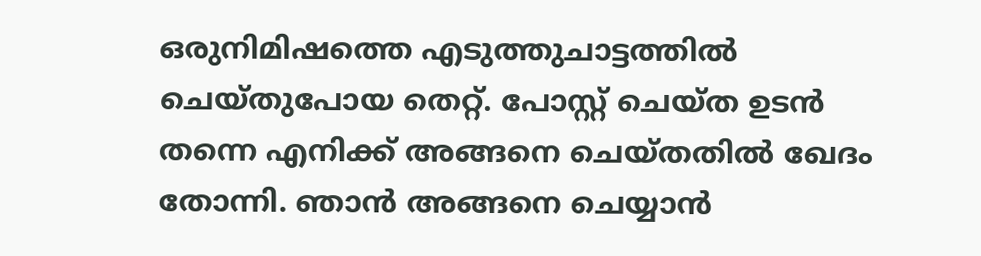ഒരുനിമിഷത്തെ എടുത്തുചാട്ടത്തിൽ ചെയ്തുപോയ തെറ്റ്. പോസ്റ്റ് ചെയ്ത ഉടൻ തന്നെ എനിക്ക് അങ്ങനെ ചെയ്തതിൽ ഖേദം തോന്നി. ഞാൻ അങ്ങനെ ചെയ്യാൻ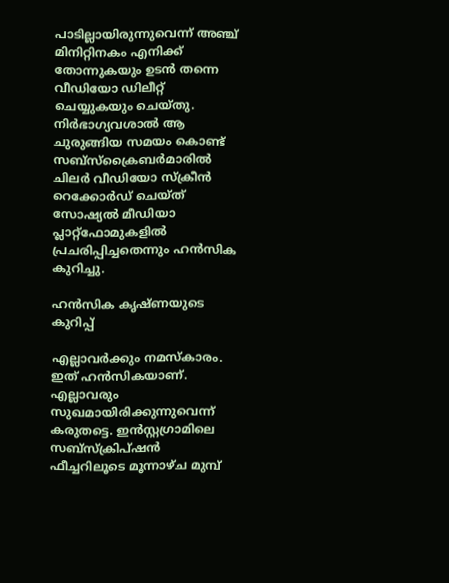പാടില്ലായിരുന്നുവെന്ന് അഞ്ച് മിനിറ്റിനകം എനിക്ക് തോന്നുകയും ഉടൻ തന്നെ വീഡിയോ ഡിലീറ്റ് ചെയ്യുകയും ചെയ്തു. നിർഭാഗ്യവശാൽ ആ ചുരുങ്ങിയ സമയം കൊണ്ട് സബ്സ്‌ക്രൈബർമാരിൽ ചിലർ വീഡിയോ സ്‌ക്രീൻ റെക്കോർഡ് ചെയ്ത് സോഷ്യൽ മീഡിയാ പ്ലാറ്റ്‌ഫോമുകളിൽ പ്രചരിപ്പിച്ചതെന്നും ഹൻസിക കുറിച്ചു.

ഹൻസിക കൃഷ്ണയുടെ കുറിപ്പ്

എല്ലാവർക്കും നമസ്‌കാരം. ഇത് ഹൻസികയാണ്. എല്ലാവരും സുഖമായിരിക്കുന്നുവെന്ന് കരുതട്ടെ. ഇൻസ്റ്റഗ്രാമിലെ സബ്സ്‌ക്രിപ്ഷൻ ഫീച്ചറിലൂടെ മൂന്നാഴ്ച മുമ്പ്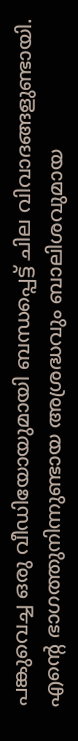പങ്കുവെച്ച ഒരു വീഡിയോയുമായി ബന്ധപ്പെട്ട് ചില വിവാദങ്ങളുണ്ടായി. എന്റെ ഭാഗത്തുനിന്നുണ്ടായ അശ്രദ്ധവും ബാലിശവുമായ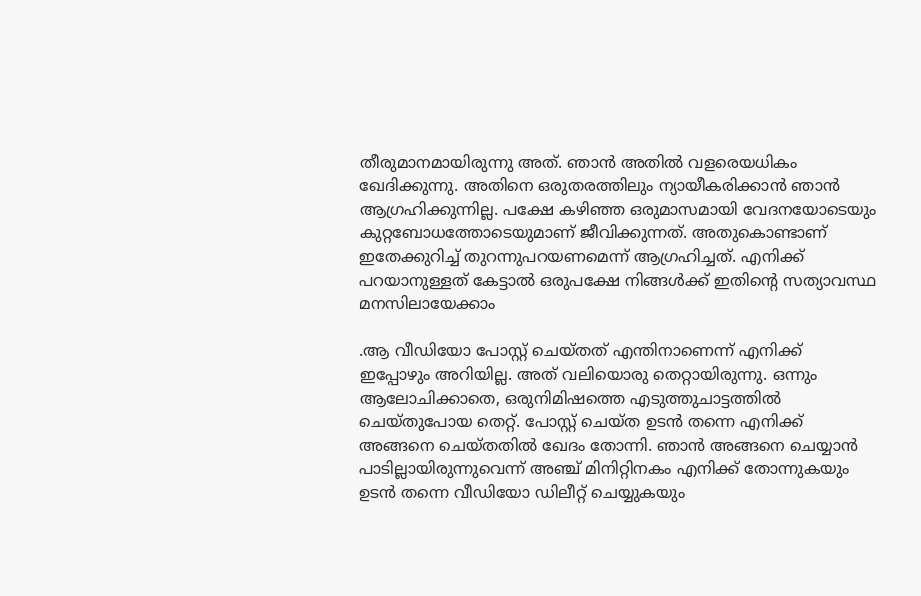തീരുമാനമായിരുന്നു അത്. ഞാൻ അതിൽ വളരെയധികം ഖേദിക്കുന്നു. അതിനെ ഒരുതരത്തിലും ന്യായീകരിക്കാൻ ഞാൻ ആഗ്രഹിക്കുന്നില്ല. പക്ഷേ കഴിഞ്ഞ ഒരുമാസമായി വേദനയോടെയും കുറ്റബോധത്തോടെയുമാണ് ജീവിക്കുന്നത്. അതുകൊണ്ടാണ് ഇതേക്കുറിച്ച് തുറന്നുപറയണമെന്ന് ആഗ്രഹിച്ചത്. എനിക്ക് പറയാനുള്ളത് കേട്ടാൽ ഒരുപക്ഷേ നിങ്ങൾക്ക് ഇതിന്റെ സത്യാവസ്ഥ മനസിലായേക്കാം

.ആ വീഡിയോ പോസ്റ്റ് ചെയ്തത് എന്തിനാണെന്ന് എനിക്ക് ഇപ്പോഴും അറിയില്ല. അത് വലിയൊരു തെറ്റായിരുന്നു. ഒന്നും ആലോചിക്കാതെ, ഒരുനിമിഷത്തെ എടുത്തുചാട്ടത്തിൽ ചെയ്തുപോയ തെറ്റ്. പോസ്റ്റ് ചെയ്ത ഉടൻ തന്നെ എനിക്ക് അങ്ങനെ ചെയ്തതിൽ ഖേദം തോന്നി. ഞാൻ അങ്ങനെ ചെയ്യാൻ പാടില്ലായിരുന്നുവെന്ന് അഞ്ച് മിനിറ്റിനകം എനിക്ക് തോന്നുകയും ഉടൻ തന്നെ വീഡിയോ ഡിലീറ്റ് ചെയ്യുകയും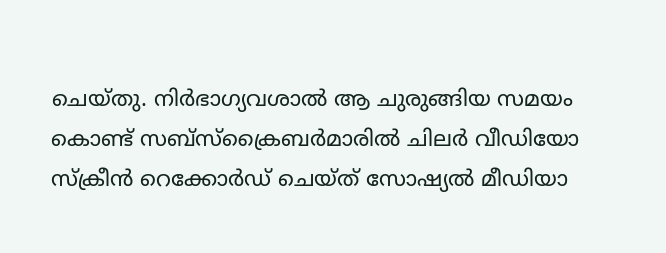ചെയ്തു. നിർഭാഗ്യവശാൽ ആ ചുരുങ്ങിയ സമയം കൊണ്ട് സബ്സ്‌ക്രൈബർമാരിൽ ചിലർ വീഡിയോ സ്‌ക്രീൻ റെക്കോർഡ് ചെയ്ത് സോഷ്യൽ മീഡിയാ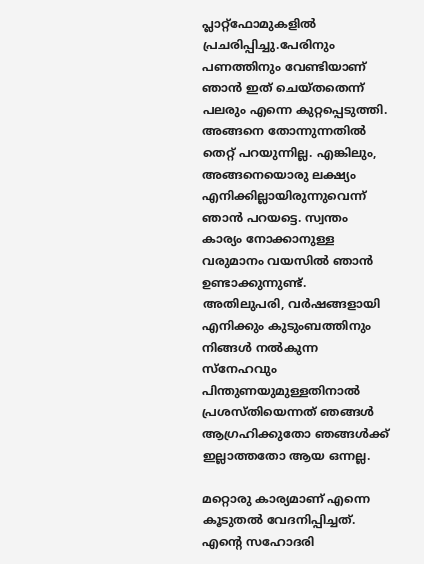പ്ലാറ്റ്‌ഫോമുകളിൽ പ്രചരിപ്പിച്ചു.പേരിനും പണത്തിനും വേണ്ടിയാണ് ഞാൻ ഇത് ചെയ്തതെന്ന് പലരും എന്നെ കുറ്റപ്പെടുത്തി. അങ്ങനെ തോന്നുന്നതിൽ തെറ്റ് പറയുന്നില്ല. എങ്കിലും, അങ്ങനെയൊരു ലക്ഷ്യം എനിക്കില്ലായിരുന്നുവെന്ന് ഞാൻ പറയട്ടെ. സ്വന്തം കാര്യം നോക്കാനുള്ള വരുമാനം വയസിൽ ഞാൻ ഉണ്ടാക്കുന്നുണ്ട്. അതിലുപരി, വർഷങ്ങളായി എനിക്കും കുടുംബത്തിനും നിങ്ങൾ നൽകുന്ന സ്‌നേഹവും പിന്തുണയുമുള്ളതിനാൽ പ്രശസ്തിയെന്നത് ഞങ്ങൾ ആഗ്രഹിക്കുതോ ഞങ്ങൾക്ക് ഇല്ലാത്തതോ ആയ ഒന്നല്ല.

മറ്റൊരു കാര്യമാണ് എന്നെ കൂടുതൽ വേദനിപ്പിച്ചത്. എന്റെ സഹോദരി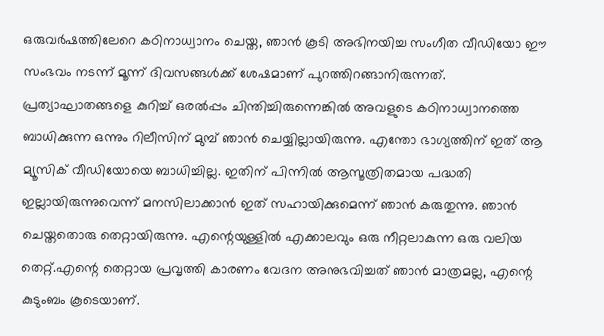ഒരുവർഷത്തിലേറെ കഠിനാധ്വാനം ചെയ്ത, ഞാൻ കൂടി അഭിനയിച്ച സംഗീത വീഡിയോ ഈ സംഭവം നടന്ന് മൂന്ന് ദിവസങ്ങൾക്ക് ശേഷമാണ് പുറത്തിറങ്ങാനിരുന്നത്. പ്രത്യാഘാതങ്ങളെ കുറിച്ച് ഒരൽപ്പം ചിന്തിച്ചിരുന്നെങ്കിൽ അവളുടെ കഠിനാധ്വാനത്തെ ബാധിക്കുന്ന ഒന്നും റിലീസിന് മുമ്പ് ഞാൻ ചെയ്യില്ലായിരുന്നു. എന്തോ ഭാഗ്യത്തിന് ഇത് ആ മ്യൂസിക് വീഡിയോയെ ബാധിച്ചില്ല. ഇതിന് പിന്നിൽ ആസൂത്രിതമായ പദ്ധതി ഇല്ലായിരുന്നുവെന്ന് മനസിലാക്കാൻ ഇത് സഹായിക്കുമെന്ന് ഞാൻ കരുതുന്നു. ഞാൻ ചെയ്തതൊരു തെറ്റായിരുന്നു. എന്റെയുള്ളിൽ എക്കാലവും ഒരു നീറ്റലാകുന്ന ഒരു വലിയ തെറ്റ്.എന്റെ തെറ്റായ പ്രവൃത്തി കാരണം വേദന അനുഭവിച്ചത് ഞാൻ മാത്രമല്ല, എന്റെ കുടുംബം കൂടെയാണ്.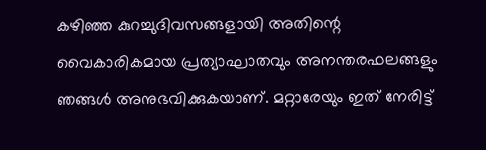കഴിഞ്ഞ കുറച്ചുദിവസങ്ങളായി അതിന്റെ വൈകാരികമായ പ്രത്യാഘാതവും അനന്തരഫലങ്ങളും ഞങ്ങൾ അനുഭവിക്കുകയാണ്. മറ്റാരേയും ഇത് നേരിട്ട്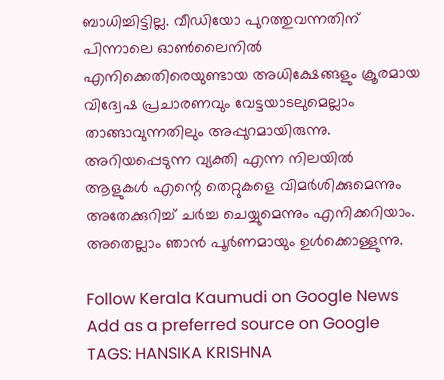ബാധിച്ചിട്ടില്ല. വീഡിയോ പുറത്തുവന്നതിന് പിന്നാലെ ഓൺലൈനിൽ എനിക്കെതിരെയുണ്ടായ അധിക്ഷേങ്ങളും ക്രൂരമായ വിദ്വേഷ പ്രചാരണവും വേട്ടയാടലുമെല്ലാം താങ്ങാവുന്നതിലും അപ്പുറമായിരുന്നു. അറിയപ്പെടുന്ന വ്യക്തി എന്ന നിലയിൽ ആളുകൾ എന്റെ തെറ്റുകളെ വിമർശിക്കുമെന്നും അതേക്കുറിച്ച് ചർച്ച ചെയ്യുമെന്നും എനിക്കറിയാം. അതെല്ലാം ഞാൻ പൂർണമായും ഉൾക്കൊള്ളുന്നു.

Follow Kerala Kaumudi on Google News Add as a preferred source on Google
TAGS: HANSIKA KRISHNA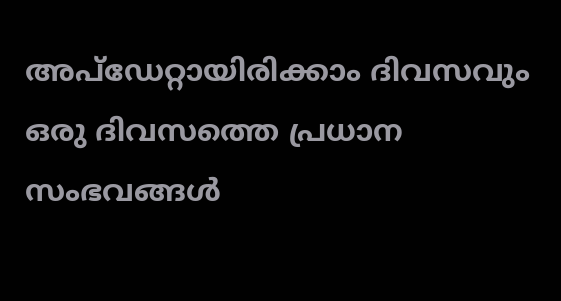അപ്ഡേറ്റായിരിക്കാം ദിവസവും
ഒരു ദിവസത്തെ പ്രധാന സംഭവങ്ങൾ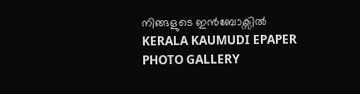നിങ്ങളുടെ ഇൻബോക്സിൽ
KERALA KAUMUDI EPAPER
PHOTO GALLERY